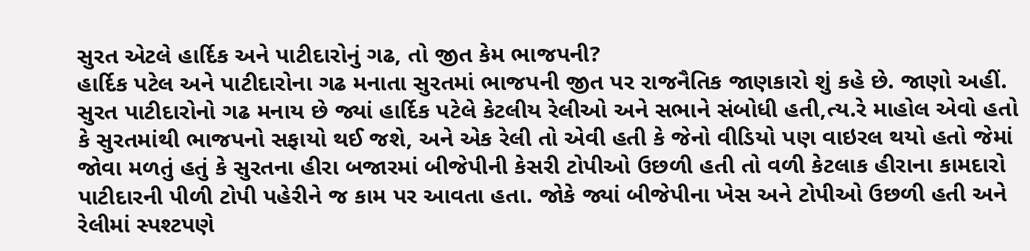સુરત એટલે હાર્દિક અને પાટીદારોનું ગઢ, તો જીત કેમ ભાજપની?
હાર્દિક પટેલ અને પાટીદારોના ગઢ મનાતા સુરતમાં ભાજપની જીત પર રાજનૈતિક જાણકારો શું કહે છે. જાણો અહીં.
સુરત પાટીદારોનો ગઢ મનાય છે જ્યાં હાર્દિક પટેલે કેટલીય રેલીઓ અને સભાને સંબોધી હતી,ત્ય.રે માહોલ એવો હતો કે સુરતમાંથી ભાજપનો સફાયો થઈ જશે, અને એક રેલી તો એવી હતી કે જેનો વીડિયો પણ વાઇરલ થયો હતો જેમાં જોવા મળતું હતું કે સુરતના હીરા બજારમાં બીજેપીની કેસરી ટોપીઓ ઉછળી હતી તો વળી કેટલાક હીરાના કામદારો પાટીદારની પીળી ટોપી પહેરીને જ કામ પર આવતા હતા. જોકે જ્યાં બીજેપીના ખેસ અને ટોપીઓ ઉછળી હતી અને રેલીમાં સ્પશ્ટપણે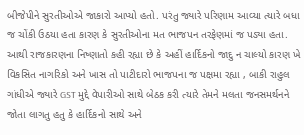બીજેપીને સુરતીઓએ જાકારો આપ્યો હતો. પરંતુ જ્યારે પરિણામ આવ્યા ત્યારે બધા જ ચોંકી ઉઠયા હતા કારણ કે સુરતીઓના મત ભાજપન તરફેણમાં જ પડ્યા હતા. આથી રાજકારણના નિષ્ણાતો કહી રહ્યા છે કે અહીં હાર્દિકનો જાદુ ન ચાલ્યો કારણ ખે વિકસિત નાગરિકો અને ખાસ તો પાટીદારો ભાજપના જ પક્ષમા રહ્યા , બાકી રાહુલ ગાંધીએ જ્યારે GST મુદ્દે વેપારીઓ સાથે બેઠક કરી ત્યારે તેમને મલતા જનસમર્થનને જોતા લાગતુ હતુ કે હાર્દિકનો સાથે અને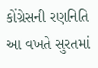કોંગ્રેસની રણનિતિ આ વખતે સુરતમાં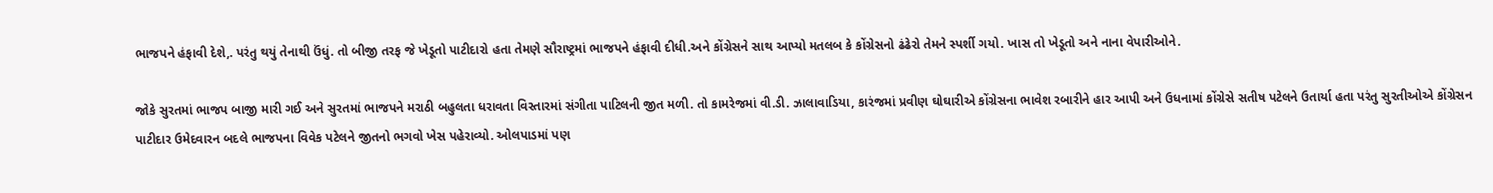ભાજપને હંફાવી દેશે,. પરંતુ થયું તેનાથી ઉંધું. તો બીજી તરફ જે ખેડૂતો પાટીદારો હતા તેમણે સૌરાષ્ટ્રમાં ભાજપને હંફાવી દીધી.અને કોંગ્રેસને સાથ આપ્યો મતલબ કે કોંગ્રેસનો ઢંઢેરો તેમને સ્પર્શી ગયો. ખાસ તો ખેડૂતો અને નાના વેપારીઓને.

જોકે સુરતમાં ભાજપ બાજી મારી ગઈ અને સુરતમાં ભાજપને મરાઠી બહુલતા ધરાવતા વિસ્તારમાં સંગીતા પાટિલની જીત મળી. તો કામરેજમાં વી.ડી. ઝાલાવાડિયા, કારંજમાં પ્રવીણ ઘોઘારીએ કોંગ્રેસના ભાવેશ રબારીને હાર આપી અને ઉધનામાં કોંગ્રેસે સતીષ પટેલને ઉતાર્યા હતા પરંતુ સુરતીઓએ કોંગ્રેસન પાટીદાર ઉમેદવારન બદલે ભાજપના વિવેક પટેલને જીતનો ભગવો ખેસ પહેરાવ્યો. ઓલપાડમાં પણ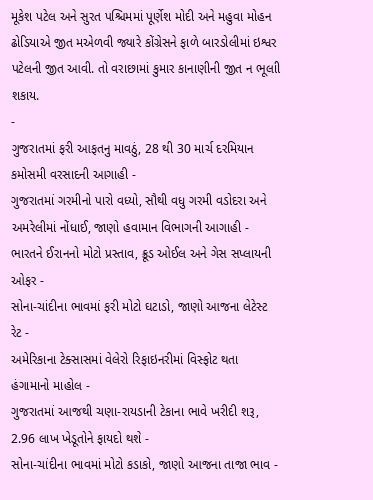મૂકેશ પટેલ અને સુરત પશ્ચિમમાં પૂર્ણેશ મોદી અને મહુવા મોહન ઢોડિયાએ જીત મએળવી જ્યારે કોંગ્રેસને ફાળે બારડોલીમાં ઇશ્વર પટેલની જીત આવી. તો વરાછામાં કુમાર કાનાણીની જીત ન ભૂલાી શકાય.
-
ગુજરાતમાં ફરી આફતનુ માવઠું, 28 થી 30 માર્ચ દરમિયાન કમોસમી વરસાદની આગાહી -
ગુજરાતમાં ગરમીનો પારો વધ્યો, સૌથી વધુ ગરમી વડોદરા અને અમરેલીમાં નોંધાઈ, જાણો હવામાન વિભાગની આગાહી -
ભારતને ઈરાનનો મોટો પ્રસ્તાવ, ક્રૂડ ઓઈલ અને ગેસ સપ્લાયની ઓફર -
સોના-ચાંદીના ભાવમાં ફરી મોટો ઘટાડો, જાણો આજના લેટેસ્ટ રેટ -
અમેરિકાના ટેક્સાસમાં વેલેરો રિફાઇનરીમાં વિસ્ફોટ થતા હંગામાનો માહોલ -
ગુજરાતમાં આજથી ચણા-રાયડાની ટેકાના ભાવે ખરીદી શરૂ, 2.96 લાખ ખેડૂતોને ફાયદો થશે -
સોના-ચાંદીના ભાવમાં મોટો કડાકો, જાણો આજના તાજા ભાવ -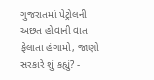ગુજરાતમાં પેટ્રોલની અછત હોવાની વાત ફેલાતા હંગામો, જાણો સરકારે શું કહ્યું? -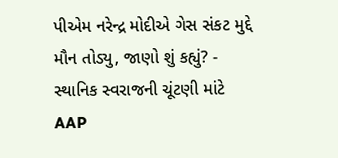પીએમ નરેન્દ્ર મોદીએ ગેસ સંકટ મુદ્દે મૌન તોડ્યુ, જાણો શું કહ્યું? -
સ્થાનિક સ્વરાજની ચૂંટણી માંટે AAP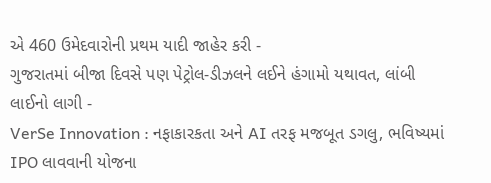એ 460 ઉમેદવારોની પ્રથમ યાદી જાહેર કરી -
ગુજરાતમાં બીજા દિવસે પણ પેટ્રોલ-ડીઝલને લઈને હંગામો યથાવત, લાંબી લાઈનો લાગી -
VerSe Innovation : નફાકારકતા અને AI તરફ મજબૂત ડગલુ, ભવિષ્યમાં IPO લાવવાની યોજના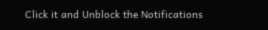Click it and Unblock the Notifications